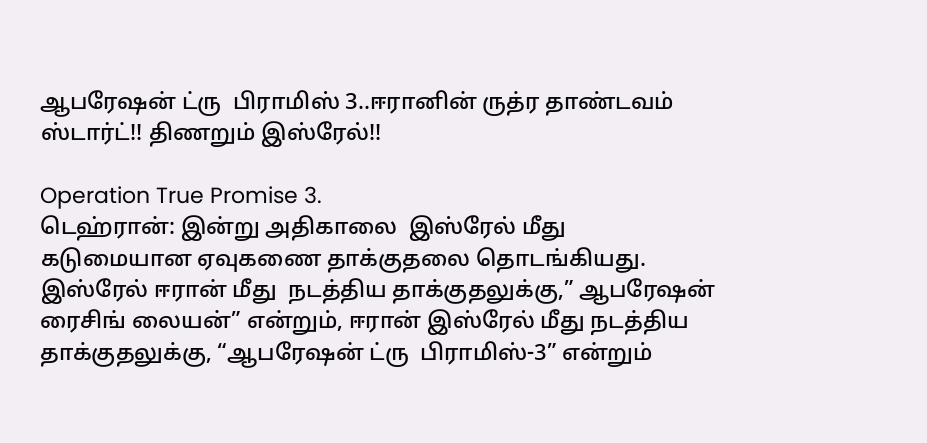ஆபரேஷன் ட்ரு  பிராமிஸ் 3..ஈரானின் ருத்ர தாண்டவம் ஸ்டார்ட்!! திணறும் இஸ்ரேல்!!

Operation True Promise 3.
டெஹ்ரான்: இன்று அதிகாலை  இஸ்ரேல் மீது கடுமையான ஏவுகணை தாக்குதலை தொடங்கியது. இஸ்ரேல் ஈரான் மீது  நடத்திய தாக்குதலுக்கு,” ஆபரேஷன் ரைசிங் லையன்” என்றும், ஈரான் இஸ்ரேல் மீது நடத்திய தாக்குதலுக்கு, “ஆபரேஷன் ட்ரு  பிராமிஸ்-3” என்றும்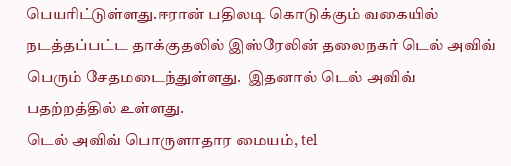பெயரிட்டுள்ளது.ஈரான் பதிலடி கொடுக்கும் வகையில் நடத்தப்பட்ட தாக்குதலில் இஸ்ரேலின் தலைநகர் டெல் அவிவ் பெரும் சேதமடைந்துள்ளது.  இதனால் டெல் அவிவ் பதற்றத்தில் உள்ளது.
டெல் அவிவ் பொருளாதார மையம், tel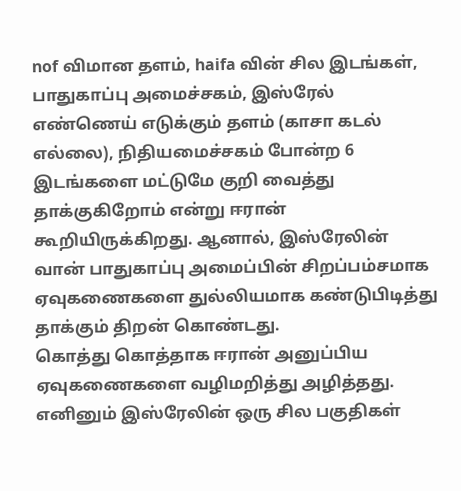nof விமான தளம், haifa வின் சில இடங்கள், பாதுகாப்பு அமைச்சகம், இஸ்ரேல் எண்ணெய் எடுக்கும் தளம் (காசா கடல் எல்லை), நிதியமைச்சகம் போன்ற 6 இடங்களை மட்டுமே குறி வைத்து தாக்குகிறோம் என்று ஈரான் கூறியிருக்கிறது. ஆனால், இஸ்ரேலின் வான் பாதுகாப்பு அமைப்பின் சிறப்பம்சமாக ஏவுகணைகளை துல்லியமாக கண்டுபிடித்து தாக்கும் திறன் கொண்டது.
கொத்து கொத்தாக ஈரான் அனுப்பிய ஏவுகணைகளை வழிமறித்து அழித்தது. எனினும் இஸ்ரேலின் ஒரு சில பகுதிகள்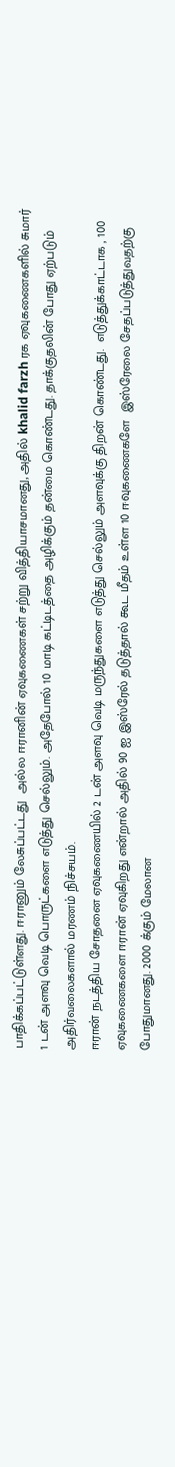பாதிக்கப்பட்டுள்ளது. ஈரானும் லேசுப்பட்டது  அல்ல ஈரானின் ஏவுகணைகள் சற்று வித்தியாசமானது, அதில் khalid farzh ரக ஏவுகணைகளில் சுமார் 1 டன் அளவு வெடி பொருட்களை எடுத்து செல்லும். அதேபோல் 10 மாடி கட்டிடத்தை அழிக்கும் தன்மை கொண்டது. தாக்குதலின் போது ஏற்படும் அதிர்வலைகளால் மரணம் நிச்சயம்.
ஈரான் நடத்திய சோதனை ஏவுகணையில் 2 டன் அளவு வெடி மருந்துகளை எடுத்து செல்லும் அளவுக்கு திறன் கொண்டது.  எடுத்துக்காட்டாக , 100 ஏவுகணைகளை ஈரான் ஏவுகிறது என்றால் அதில் 90 ஐ இஸ்ரேல் தடுத்தால் கூட மீதம் உள்ள 10 ஈவுகணைகளே  இஸ்ரேலை சேதப்படுத்துவதற்கு  போதுமானது. 2000 க்கும் மேலான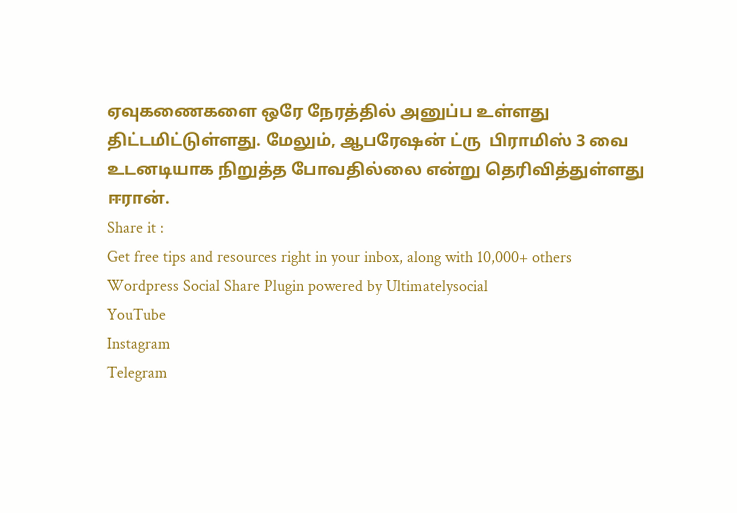ஏவுகணைகளை ஒரே நேரத்தில் அனுப்ப உள்ளது திட்டமிட்டுள்ளது. மேலும், ஆபரேஷன் ட்ரு  பிராமிஸ் 3 வை உடனடியாக நிறுத்த போவதில்லை என்று தெரிவித்துள்ளது ஈரான்.
Share it :
Get free tips and resources right in your inbox, along with 10,000+ others
Wordpress Social Share Plugin powered by Ultimatelysocial
YouTube
Instagram
Telegram